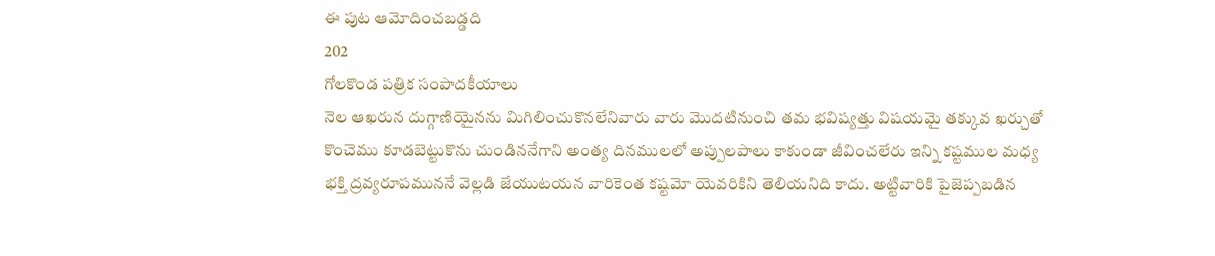ఈ పుట ఆమోదించబడ్డది
202
గోలకొండ పత్రిక సంపాదకీయాలు
నెల ఆఖరున దుగ్గాణియైనను మిగిలించుకొనలేనివారు వారు మొదటినుంచి తమ భవిష్యత్తు విషయమై తక్కువ ఖర్చుతో కొంచెము కూడబెట్టుకొను చుండిననేగాని అంత్య దినములలో అప్పులపాలు కాకుండా జీవించలేరు ఇన్ని కష్టముల మధ్య భక్తి ద్రవ్యరూపముననే వెల్లడి జేయుటయన వారికెంత కష్టమో యెవరికిని తెలియనిది కాదు. అట్టివారికి పైజెప్పబడిన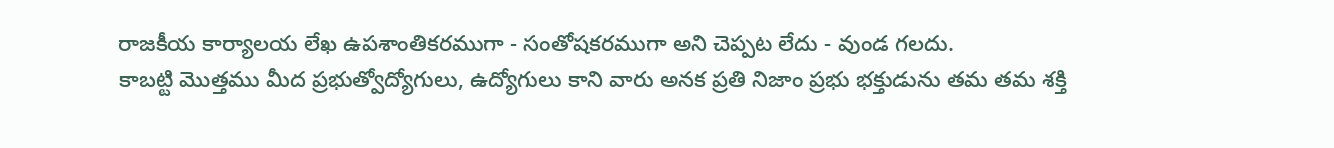రాజకీయ కార్యాలయ లేఖ ఉపశాంతికరముగా - సంతోషకరముగా అని చెప్పట లేదు - వుండ గలదు.
కాబట్టి మొత్తము మీద ప్రభుత్వోద్యోగులు, ఉద్యోగులు కాని వారు అనక ప్రతి నిజాం ప్రభు భక్తుడును తమ తమ శక్తి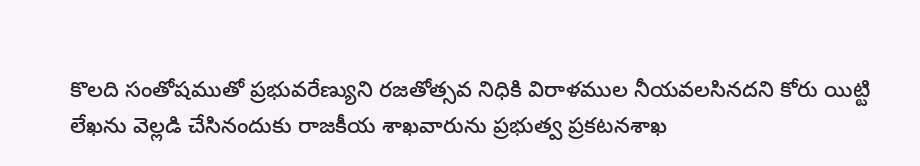కొలది సంతోషముతో ప్రభువరేణ్యుని రజతోత్సవ నిధికి విరాళముల నీయవలసినదని కోరు యిట్టి లేఖను వెల్లడి చేసినందుకు రాజకీయ శాఖవారును ప్రభుత్వ ప్రకటనశాఖ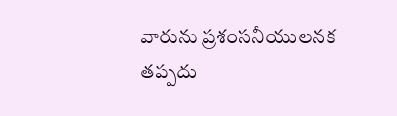వారును ప్రశంసనీయులనక తప్పదు